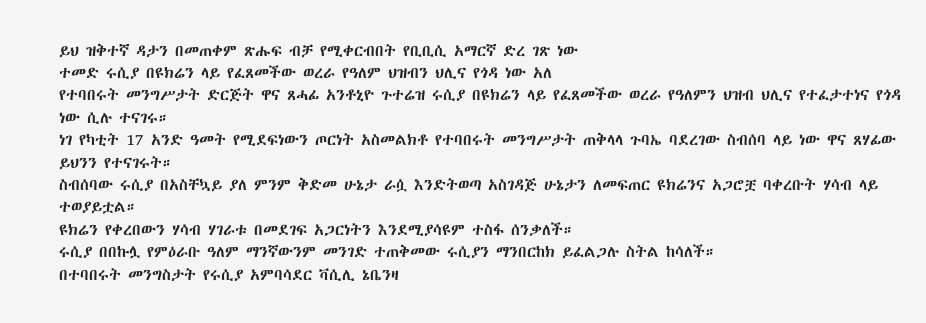ይህ ዝቅተኛ ዳታን በመጠቀም ጽሑፍ ብቻ የሚቀርብበት የቢቢሲ አማርኛ ድረ ገጽ ነው
ተመድ ሩሲያ በዩክሬን ላይ የፈጸመችው ወረራ የዓለም ህዝብን ህሊና የጎዳ ነው አለ
የተባበሩት መንግሥታት ድርጅት ዋና ጸሓፊ አንቶኒዮ ጉተሬዝ ሩሲያ በዩክሬን ላይ የፈጸመችው ወረራ የዓለምን ህዝብ ህሊና የተፈታተነና የጎዳ ነው ሲሉ ተናገሩ።
ነገ የካቲት 17 አንድ ዓመት የሚደፍነውን ጦርነት አስመልክቶ የተባበሩት መንግሥታት ጠቅላላ ጉባኤ ባደረገው ስብሰባ ላይ ነው ዋና ጸሃፊው ይህንን የተናገሩት።
ስብሰባው ሩሲያ በአስቸኳይ ያለ ምንም ቅድመ ሁኔታ ራሷ እንድትወጣ አስገዳጅ ሁኔታን ለመፍጠር ዩክሬንና አጋሮቿ ባቀረቡት ሃሳብ ላይ ተወያይቷል።
ዩክሬን የቀረበውን ሃሳብ ሃገራቱ በመደገፍ አጋርነትን እንደሚያሳዩም ተስፋ ሰንቃለች።
ሩሲያ በበኩሏ የምዕራቡ ዓለም ማንኛውንም መንገድ ተጠቅመው ሩሲያን ማንበርከክ ይፈልጋሉ ስትል ከሳለች።
በተባበሩት መንግስታት የሩሲያ አምባሳደር ቫሲሊ ኔቤንዛ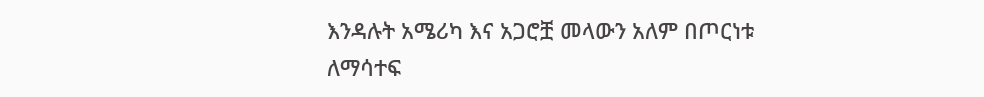እንዳሉት አሜሪካ እና አጋሮቿ መላውን አለም በጦርነቱ ለማሳተፍ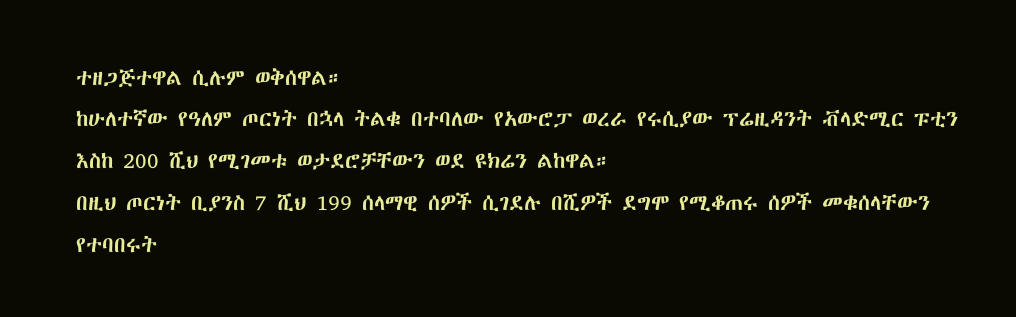ተዘጋጅተዋል ሲሉም ወቅሰዋል።
ከሁለተኛው የዓለም ጦርነት በኋላ ትልቁ በተባለው የአውሮፓ ወረራ የሩሲያው ፕሬዚዳንት ቭላድሚር ፑቲን እስከ 200 ሺህ የሚገመቱ ወታደሮቻቸውን ወደ ዩክሬን ልከዋል።
በዚህ ጦርነት ቢያንስ 7 ሺህ 199 ሰላማዊ ሰዎች ሲገደሉ በሺዎች ደግሞ የሚቆጠሩ ሰዎች መቁሰላቸውን የተባበሩት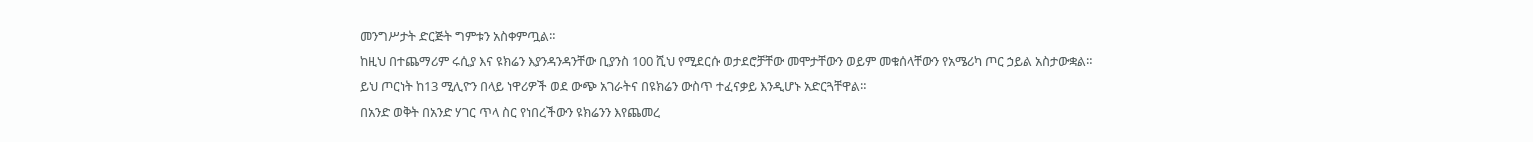መንግሥታት ድርጅት ግምቱን አስቀምጧል።
ከዚህ በተጨማሪም ሩሲያ እና ዩክሬን እያንዳንዳንቸው ቢያንስ 100 ሺህ የሚደርሱ ወታደሮቻቸው መሞታቸውን ወይም መቁሰላቸውን የአሜሪካ ጦር ኃይል አስታውቋል።
ይህ ጦርነት ከ13 ሚሊዮን በላይ ነዋሪዎች ወደ ውጭ አገራትና በዩክሬን ውስጥ ተፈናቃይ እንዲሆኑ አድርጓቸዋል።
በአንድ ወቅት በአንድ ሃገር ጥላ ስር የነበረችውን ዩክሬንን እየጨመረ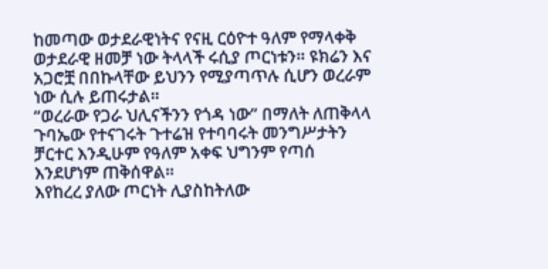ከመጣው ወታደራዊነትና የናዚ ርዕዮተ ዓለም የማላቀቅ ወታደራዊ ዘመቻ ነው ትላላች ሩሲያ ጦርነቱን። ዩክሬን እና አጋሮቿ በበኩላቸው ይህንን የሚያጣጥሉ ሲሆን ወረራም ነው ሲሉ ይጠሩታል።
“ወረራው የጋራ ህሊናችንን የጎዳ ነው” በማለት ለጠቅላላ ጉባኤው የተናገሩት ጉተሬዝ የተባባሩት መንግሥታትን ቻርተር እንዲሁም የዓለም አቀፍ ህግንም የጣሰ እንደሆነም ጠቅሰዋል።
እየከረረ ያለው ጦርነት ሊያስከትለው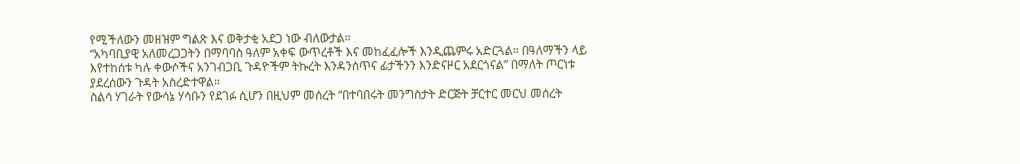የሚችለውን መዘዝም ግልጽ እና ወቅታቂ አደጋ ነው ብለውታል።
“አካባቢያዊ አለመረጋጋትን በማባባስ ዓለም አቀፍ ውጥረቶች እና መከፈፈሎች እንዲጨምሩ አድርጓል። በዓለማችን ላይ እየተከሰቱ ካሉ ቀውሶችና አንገብጋቢ ጉዳዮችም ትኩረት እንዳንሰጥና ፊታችንን እንድናዞር አደርጎናል” በማለት ጦርነቱ ያደረሰውን ጉዳት አስረድተዋል።
ስልሳ ሃገራት የውሳኔ ሃሳቡን የደገፉ ሲሆን በዚህም መሰረት “በተባበሩት መንግስታት ድርጅት ቻርተር መርህ መሰረት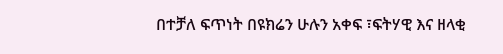በተቻለ ፍጥነት በዩክሬን ሁሉን አቀፍ ፣ፍትሃዊ እና ዘላቂ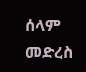ሰላም መድረስ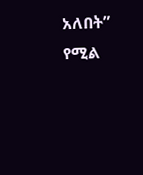አለበት” የሚል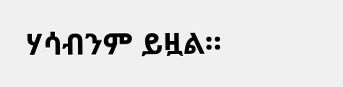ሃሳብንም ይዟል።